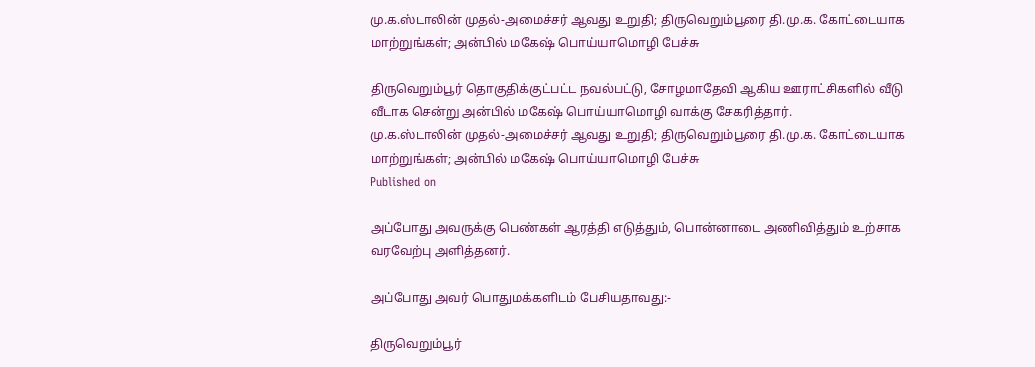மு.க.ஸ்டாலின் முதல்-அமைச்சர் ஆவது உறுதி; திருவெறும்பூரை தி.மு.க. கோட்டையாக மாற்றுங்கள்; அன்பில் மகே‌‌ஷ் பொய்யாமொழி பேச்சு

திருவெறும்பூர் தொகுதிக்குட்பட்ட நவல்பட்டு, சோழமாதேவி ஆகிய ஊராட்சிகளில் வீடு வீடாக சென்று அன்பில் மகேஷ் பொய்யாமொழி வாக்கு சேகரித்தார்.
மு.க.ஸ்டாலின் முதல்-அமைச்சர் ஆவது உறுதி; திருவெறும்பூரை தி.மு.க. கோட்டையாக மாற்றுங்கள்; அன்பில் மகே‌‌ஷ் பொய்யாமொழி பேச்சு
Published on

அப்போது அவருக்கு பெண்கள் ஆரத்தி எடுத்தும், பொன்னாடை அணிவித்தும் உற்சாக வரவேற்பு அளித்தனர்.

அப்போது அவர் பொதுமக்களிடம் பேசியதாவது:-

திருவெறும்பூர்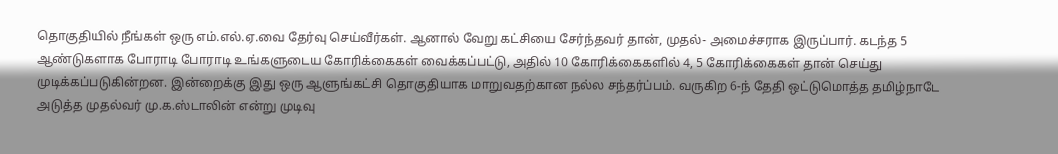தொகுதியில் நீங்கள் ஒரு எம்.எல்.ஏ.வை தேர்வு செய்வீர்கள். ஆனால் வேறு கட்சியை சேர்ந்தவர் தான், முதல்- அமைச்சராக இருப்பார். கடந்த 5 ஆண்டுகளாக போராடி போராடி உங்களுடைய கோரிக்கைகள் வைக்கப்பட்டு, அதில் 10 கோரிக்கைகளில் 4, 5 கோரிக்கைகள் தான் செய்து முடிக்கப்படுகின்றன. இன்றைக்கு இது ஒரு ஆளுங்கட்சி தொகுதியாக மாறுவதற்கான நல்ல சந்தர்ப்பம். வருகிற 6-ந் தேதி ஒட்டுமொத்த தமிழ்நாடே அடுத்த முதல்வர் மு.க.ஸ்டாலின் என்று முடிவு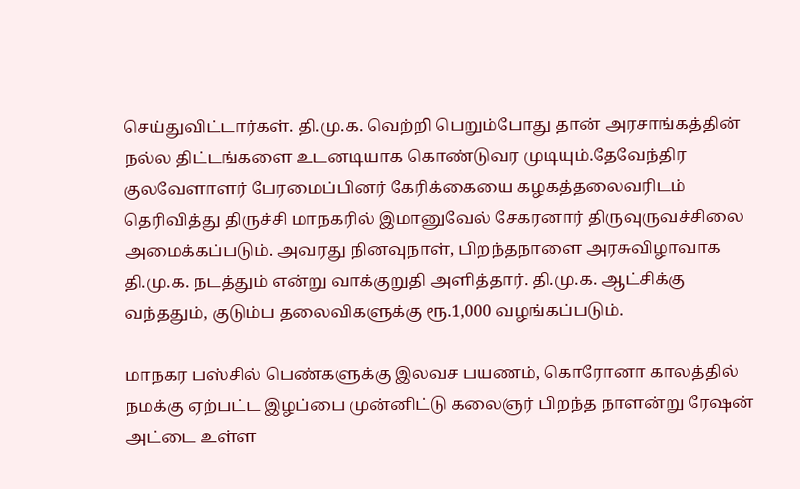செய்துவிட்டார்கள். தி.மு.க. வெற்றி பெறும்போது தான் அரசாங்கத்தின் நல்ல திட்டங்களை உடனடியாக கொண்டுவர முடியும்.தேவேந்திர குலவேளாளர் பேரமைப்பினர் கேரிக்கையை கழகத்தலைவரிடம் தெரிவித்து திருச்சி மாநகரில் இமானுவேல் சேகரனார் திருவுருவச்சிலை அமைக்கப்படும். அவரது நினவுநாள், பிறந்தநாளை அரசுவிழாவாக தி.மு.க. நடத்தும் என்று வாக்குறுதி அளித்தார். தி.மு.க. ஆட்சிக்கு வந்ததும், குடும்ப தலைவிகளுக்கு ரூ.1,000 வழங்கப்படும்.

மாநகர பஸ்சில் பெண்களுக்கு இலவச பயணம், கொரோனா காலத்தில் நமக்கு ஏற்பட்ட இழப்பை முன்னிட்டு கலைஞர் பிறந்த நாளன்று ரேஷன் அட்டை உள்ள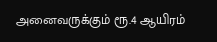அனைவருக்கும் ரூ.4 ஆயிரம்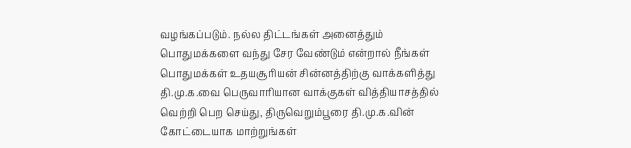வழங்கப்படும். நல்ல திட்டங்கள் அனைத்தும் பொதுமக்களை வந்து சேர வேண்டும் என்றால் நீங்கள் பொதுமக்கள் உதயசூரியன் சின்னத்திற்கு வாக்களித்து தி.மு.க.வை பெருவாரியான வாக்குகள் வித்தியாசத்தில் வெற்றி பெற செய்து, திருவெறும்பூரை தி.மு.க.வின் கோட்டையாக மாற்றுங்கள்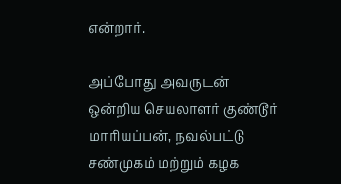என்றார்.

அப்போது அவருடன் ஒன்றிய செயலாளர் குண்டூர் மாரியப்பன், நவல்பட்டு சண்முகம் மற்றும் கழக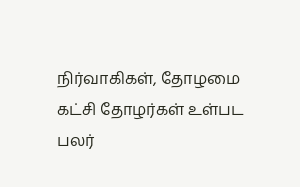நிர்வாகிகள், தோழமை கட்சி தோழர்கள் உள்பட பலர்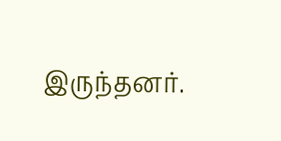இருந்தனர்.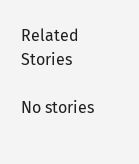Related Stories

No stories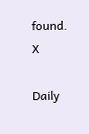found.
X

Daily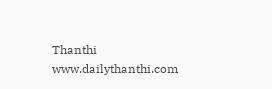Thanthi
www.dailythanthi.com